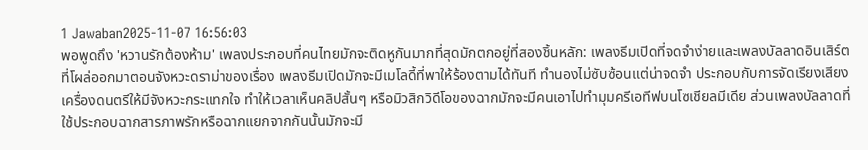1 Jawaban2025-11-07 16:56:03
พอพูดถึง 'หวานรักต้องห้าม' เพลงประกอบที่คนไทยมักจะติดหูกันมากที่สุดมักตกอยู่ที่สองชิ้นหลัก: เพลงธีมเปิดที่จดจำง่ายและเพลงบัลลาดอินเสิร์ตที่โผล่ออกมาตอนจังหวะดราม่าของเรื่อง เพลงธีมเปิดมักจะมีเมโลดี้ที่พาให้ร้องตามได้ทันที ทำนองไม่ซับซ้อนแต่น่าจดจำ ประกอบกับการจัดเรียงเสียงเครื่องดนตรีให้มีจังหวะกระแทกใจ ทำให้เวลาเห็นคลิปสั้นๆ หรือมิวสิกวิดีโอของฉากมักจะมีคนเอาไปทำมุมครีเอทีฟบนโซเชียลมีเดีย ส่วนเพลงบัลลาดที่ใช้ประกอบฉากสารภาพรักหรือฉากแยกจากกันนั้นมักจะมี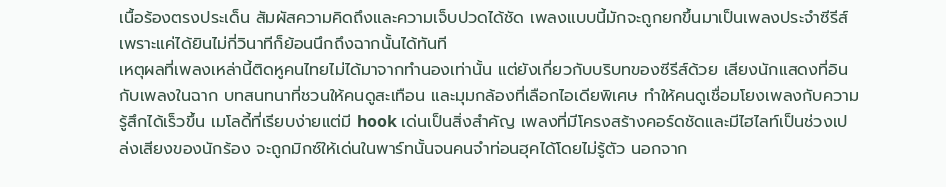เนื้อร้องตรงประเด็น สัมผัสความคิดถึงและความเจ็บปวดได้ชัด เพลงแบบนี้มักจะถูกยกขึ้นมาเป็นเพลงประจำซีรีส์เพราะแค่ได้ยินไม่กี่วินาทีก็ย้อนนึกถึงฉากนั้นได้ทันที
เหตุผลที่เพลงเหล่านี้ติดหูคนไทยไม่ได้มาจากทำนองเท่านั้น แต่ยังเกี่ยวกับบริบทของซีรีส์ด้วย เสียงนักแสดงที่อินกับเพลงในฉาก บทสนทนาที่ชวนให้คนดูสะเทือน และมุมกล้องที่เลือกไอเดียพิเศษ ทำให้คนดูเชื่อมโยงเพลงกับความรู้สึกได้เร็วขึ้น เมโลดี้ที่เรียบง่ายแต่มี hook เด่นเป็นสิ่งสำคัญ เพลงที่มีโครงสร้างคอร์ดชัดและมีไฮไลท์เป็นช่วงเปล่งเสียงของนักร้อง จะถูกมิกซ์ให้เด่นในพาร์ทนั้นจนคนจำท่อนฮุคได้โดยไม่รู้ตัว นอกจาก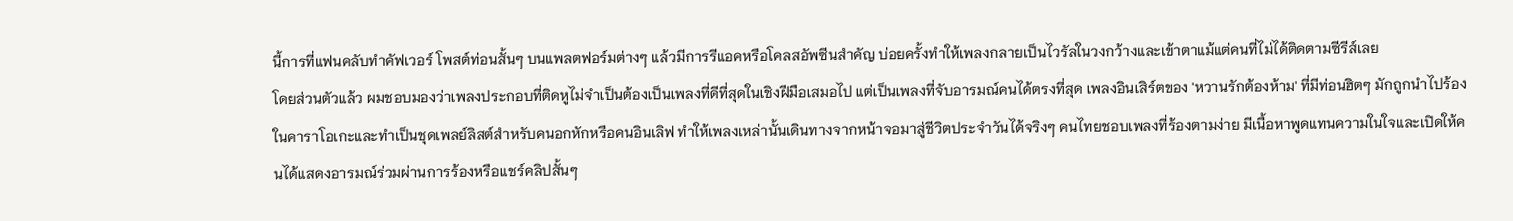นี้การที่แฟนคลับทำคัฟเวอร์ โพสต์ท่อนสั้นๆ บนแพลตฟอร์มต่างๆ แล้วมีการรีแอคหรือโคลสอัพซีนสำคัญ บ่อยครั้งทำให้เพลงกลายเป็นไวรัลในวงกว้างและเข้าตาแม้แต่คนที่ไม่ได้ติดตามซีรีส์เลย
โดยส่วนตัวแล้ว ผมชอบมองว่าเพลงประกอบที่ติดหูไม่จำเป็นต้องเป็นเพลงที่ดีที่สุดในเชิงฝีมือเสมอไป แต่เป็นเพลงที่จับอารมณ์คนได้ตรงที่สุด เพลงอินเสิร์ตของ 'หวานรักต้องห้าม' ที่มีท่อนฮิตๆ มักถูกนำไปร้องในคาราโอเกะและทำเป็นชุดเพลย์ลิสต์สำหรับคนอกหักหรือคนอินเลิฟ ทำให้เพลงเหล่านั้นเดินทางจากหน้าจอมาสู่ชีวิตประจำวันได้จริงๆ คนไทยชอบเพลงที่ร้องตามง่าย มีเนื้อหาพูดแทนความในใจและเปิดให้คนได้แสดงอารมณ์ร่วมผ่านการร้องหรือแชร์คลิปสั้นๆ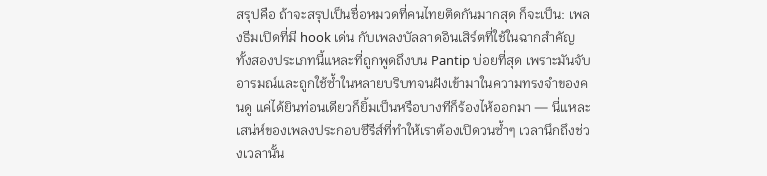สรุปคือ ถ้าจะสรุปเป็นชื่อหมวดที่คนไทยติดกันมากสุด ก็จะเป็น: เพลงธีมเปิดที่มี hook เด่น กับเพลงบัลลาดอินเสิร์ตที่ใช้ในฉากสำคัญ ทั้งสองประเภทนี้แหละที่ถูกพูดถึงบน Pantip บ่อยที่สุด เพราะมันจับอารมณ์และถูกใช้ซ้ำในหลายบริบทจนฝังเข้ามาในความทรงจำของคนดู แค่ได้ยินท่อนเดียวก็ยิ้มเป็นหรือบางทีก็ร้องไห้ออกมา — นี่แหละเสน่ห์ของเพลงประกอบซีรีส์ที่ทำให้เราต้องเปิดวนซ้ำๆ เวลานึกถึงช่วงเวลานั้น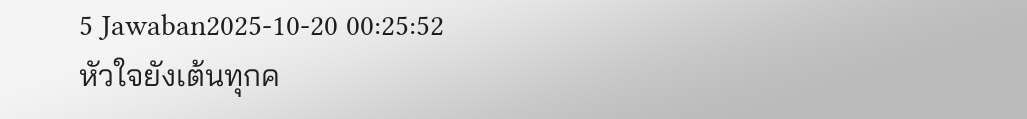5 Jawaban2025-10-20 00:25:52
หัวใจยังเต้นทุกค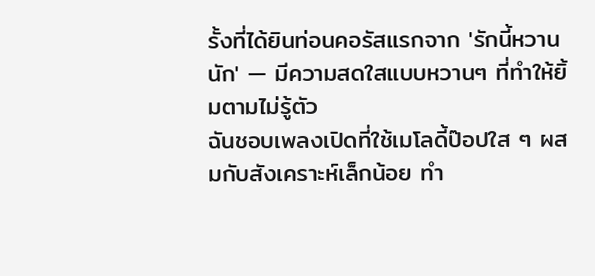รั้งที่ได้ยินท่อนคอรัสแรกจาก 'รักนี้หวานนัก' — มีความสดใสแบบหวานๆ ที่ทำให้ยิ้มตามไม่รู้ตัว
ฉันชอบเพลงเปิดที่ใช้เมโลดี้ป๊อปใส ๆ ผสมกับสังเคราะห์เล็กน้อย ทำ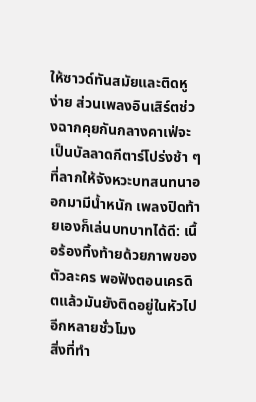ให้ซาวด์ทันสมัยและติดหูง่าย ส่วนเพลงอินเสิร์ตช่วงฉากคุยกันกลางคาเฟ่จะเป็นบัลลาดกีตาร์โปร่งช้า ๆ ที่ลากให้จังหวะบทสนทนาออกมามีน้ำหนัก เพลงปิดท้ายเองก็เล่นบทบาทได้ดี: เนื้อร้องทิ้งท้ายด้วยภาพของตัวละคร พอฟังตอนเครดิตแล้วมันยังติดอยู่ในหัวไปอีกหลายชั่วโมง
สิ่งที่ทำ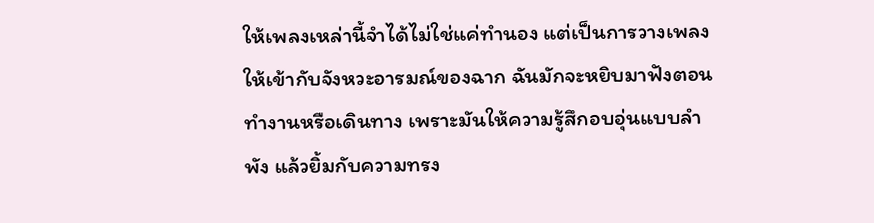ให้เพลงเหล่านี้จำได้ไม่ใช่แค่ทำนอง แต่เป็นการวางเพลงให้เข้ากับจังหวะอารมณ์ของฉาก ฉันมักจะหยิบมาฟังตอนทำงานหรือเดินทาง เพราะมันให้ความรู้สึกอบอุ่นแบบลำพัง แล้วยิ้มกับความทรง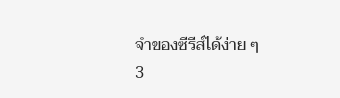จำของซีรีส์ได้ง่าย ๆ
3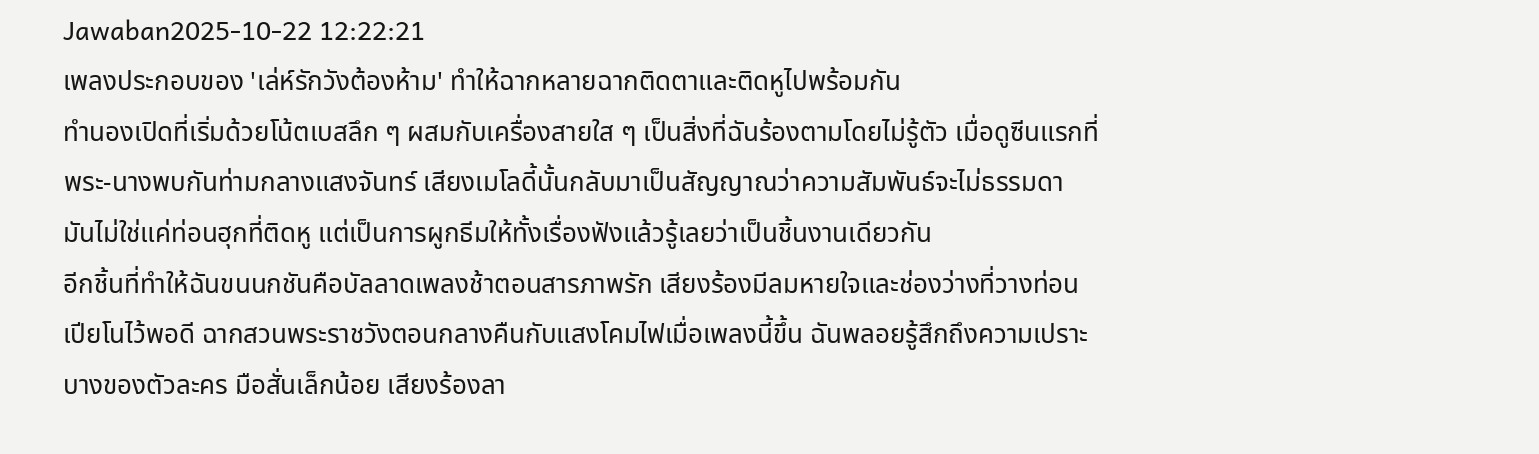Jawaban2025-10-22 12:22:21
เพลงประกอบของ 'เล่ห์รักวังต้องห้าม' ทำให้ฉากหลายฉากติดตาและติดหูไปพร้อมกัน
ทำนองเปิดที่เริ่มด้วยโน้ตเบสลึก ๆ ผสมกับเครื่องสายใส ๆ เป็นสิ่งที่ฉันร้องตามโดยไม่รู้ตัว เมื่อดูซีนแรกที่พระ-นางพบกันท่ามกลางแสงจันทร์ เสียงเมโลดี้นั้นกลับมาเป็นสัญญาณว่าความสัมพันธ์จะไม่ธรรมดา มันไม่ใช่แค่ท่อนฮุกที่ติดหู แต่เป็นการผูกธีมให้ทั้งเรื่องฟังแล้วรู้เลยว่าเป็นชิ้นงานเดียวกัน
อีกชิ้นที่ทำให้ฉันขนนกชันคือบัลลาดเพลงช้าตอนสารภาพรัก เสียงร้องมีลมหายใจและช่องว่างที่วางท่อนเปียโนไว้พอดี ฉากสวนพระราชวังตอนกลางคืนกับแสงโคมไฟเมื่อเพลงนี้ขึ้น ฉันพลอยรู้สึกถึงความเปราะบางของตัวละคร มือสั่นเล็กน้อย เสียงร้องลา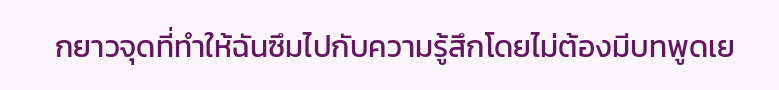กยาวจุดที่ทำให้ฉันซึมไปกับความรู้สึกโดยไม่ต้องมีบทพูดเย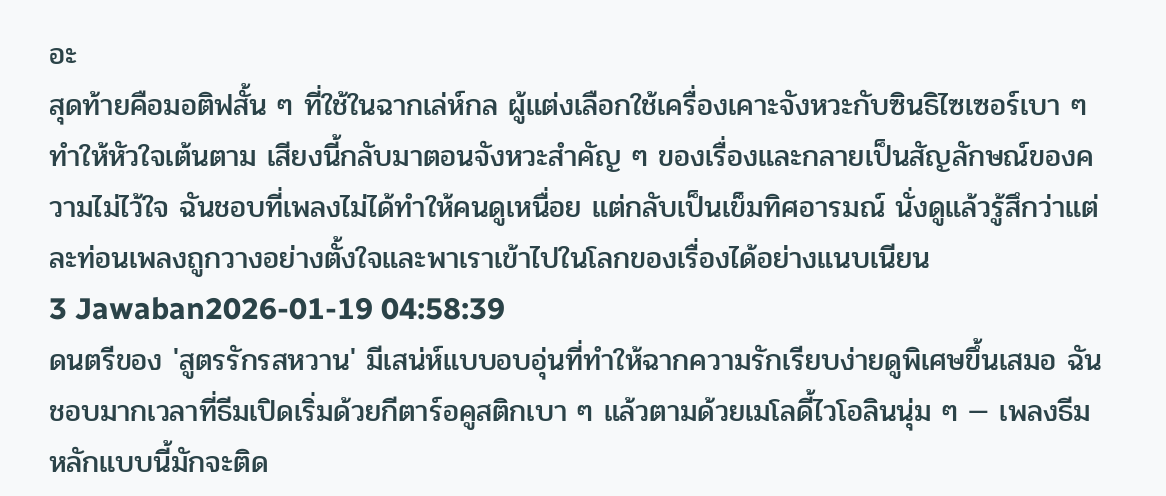อะ
สุดท้ายคือมอติฟสั้น ๆ ที่ใช้ในฉากเล่ห์กล ผู้แต่งเลือกใช้เครื่องเคาะจังหวะกับซินธิไซเซอร์เบา ๆ ทำให้หัวใจเต้นตาม เสียงนี้กลับมาตอนจังหวะสำคัญ ๆ ของเรื่องและกลายเป็นสัญลักษณ์ของความไม่ไว้ใจ ฉันชอบที่เพลงไม่ได้ทำให้คนดูเหนื่อย แต่กลับเป็นเข็มทิศอารมณ์ นั่งดูแล้วรู้สึกว่าแต่ละท่อนเพลงถูกวางอย่างตั้งใจและพาเราเข้าไปในโลกของเรื่องได้อย่างแนบเนียน
3 Jawaban2026-01-19 04:58:39
ดนตรีของ 'สูตรรักรสหวาน' มีเสน่ห์แบบอบอุ่นที่ทำให้ฉากความรักเรียบง่ายดูพิเศษขึ้นเสมอ ฉันชอบมากเวลาที่ธีมเปิดเริ่มด้วยกีตาร์อคูสติกเบา ๆ แล้วตามด้วยเมโลดี้ไวโอลินนุ่ม ๆ — เพลงธีมหลักแบบนี้มักจะติด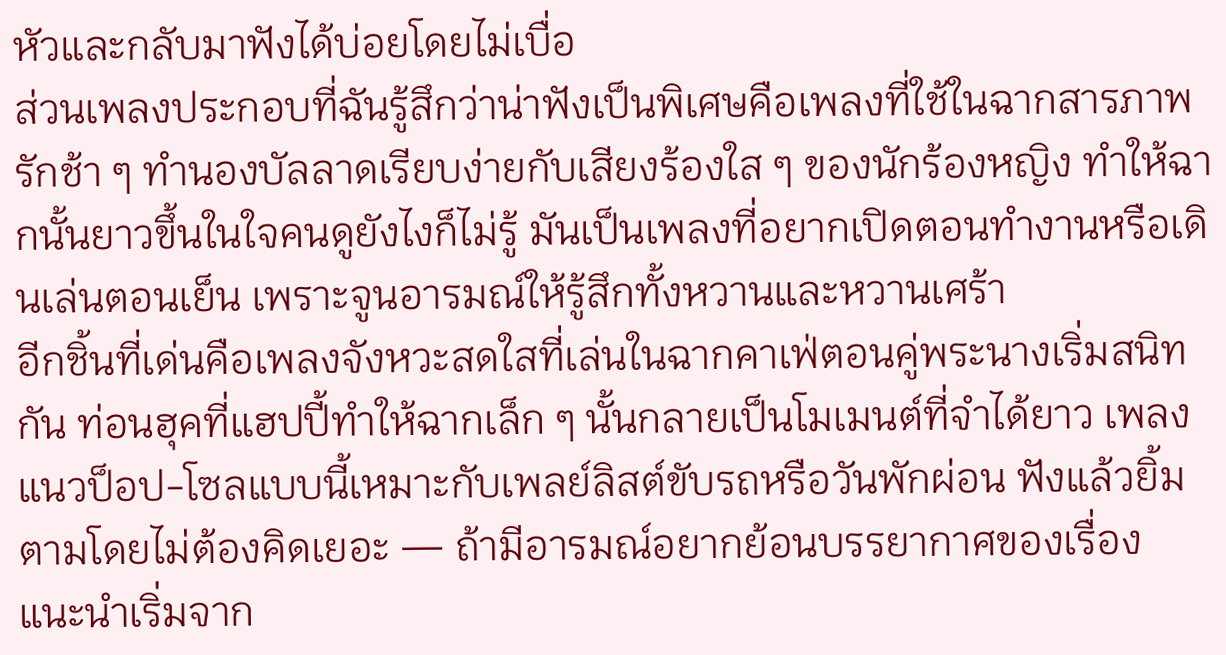หัวและกลับมาฟังได้บ่อยโดยไม่เบื่อ
ส่วนเพลงประกอบที่ฉันรู้สึกว่าน่าฟังเป็นพิเศษคือเพลงที่ใช้ในฉากสารภาพรักช้า ๆ ทำนองบัลลาดเรียบง่ายกับเสียงร้องใส ๆ ของนักร้องหญิง ทำให้ฉากนั้นยาวขึ้นในใจคนดูยังไงก็ไม่รู้ มันเป็นเพลงที่อยากเปิดตอนทำงานหรือเดินเล่นตอนเย็น เพราะจูนอารมณ์ให้รู้สึกทั้งหวานและหวานเศร้า
อีกชิ้นที่เด่นคือเพลงจังหวะสดใสที่เล่นในฉากคาเฟ่ตอนคู่พระนางเริ่มสนิทกัน ท่อนฮุคที่แฮปปี้ทำให้ฉากเล็ก ๆ นั้นกลายเป็นโมเมนต์ที่จำได้ยาว เพลงแนวป็อป-โซลแบบนี้เหมาะกับเพลย์ลิสต์ขับรถหรือวันพักผ่อน ฟังแล้วยิ้มตามโดยไม่ต้องคิดเยอะ — ถ้ามีอารมณ์อยากย้อนบรรยากาศของเรื่อง แนะนำเริ่มจาก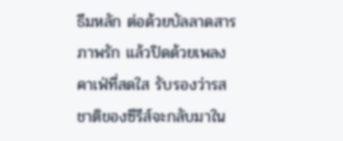ธีมหลัก ต่อด้วยบัลลาดสารภาพรัก แล้วปิดด้วยเพลงคาเฟ่ที่สดใส รับรองว่ารสชาติของซีรีส์จะกลับมาใน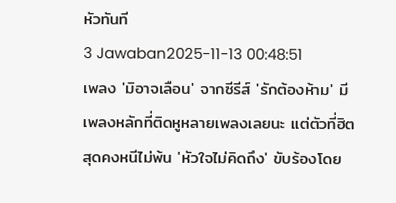หัวทันที
3 Jawaban2025-11-13 00:48:51
เพลง 'มิอาจเลือน' จากซีรีส์ 'รักต้องห้าม' มีเพลงหลักที่ติดหูหลายเพลงเลยนะ แต่ตัวที่ฮิตสุดคงหนีไม่พ้น 'หัวใจไม่คิดถึง' ขับร้องโดย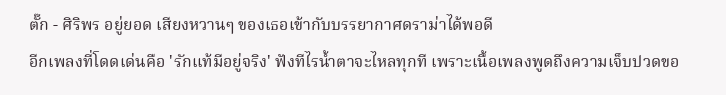ตั๊ก - ศิริพร อยู่ยอด เสียงหวานๆ ของเธอเข้ากับบรรยากาศดราม่าได้พอดี
อีกเพลงที่โดดเด่นคือ 'รักแท้มีอยู่จริง' ฟังทีไรน้ำตาจะไหลทุกที เพราะเนื้อเพลงพูดถึงความเจ็บปวดขอ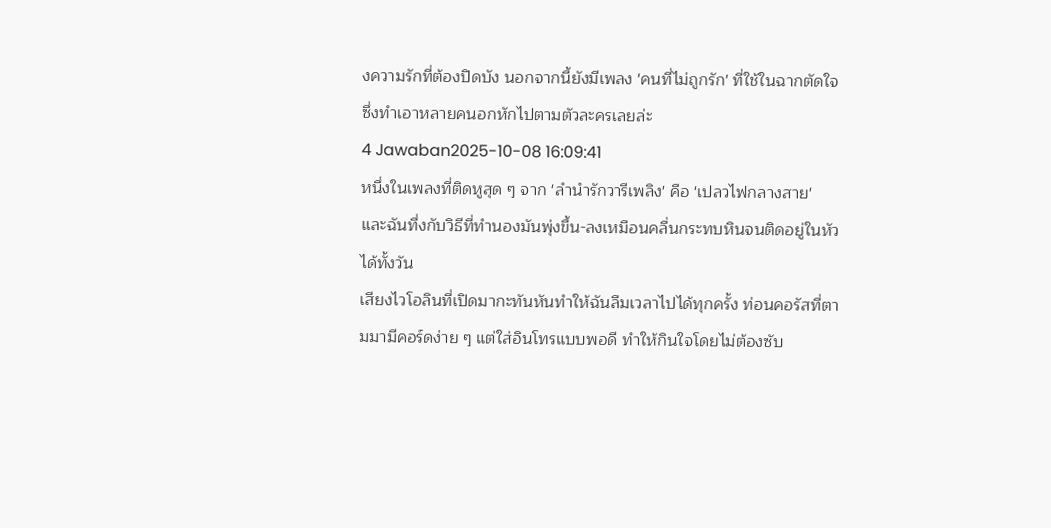งความรักที่ต้องปิดบัง นอกจากนี้ยังมีเพลง 'คนที่ไม่ถูกรัก' ที่ใช้ในฉากตัดใจ ซึ่งทำเอาหลายคนอกหักไปตามตัวละครเลยล่ะ
4 Jawaban2025-10-08 16:09:41
หนึ่งในเพลงที่ติดหูสุด ๆ จาก 'ลำนำรักวารีเพลิง' คือ 'เปลวไฟกลางสาย' และฉันทึ่งกับวิธีที่ทำนองมันพุ่งขึ้น-ลงเหมือนคลื่นกระทบหินจนติดอยู่ในหัวได้ทั้งวัน
เสียงไวโอลินที่เปิดมากะทันหันทำให้ฉันลืมเวลาไปได้ทุกครั้ง ท่อนคอรัสที่ตามมามีคอร์ดง่าย ๆ แต่ใส่อินโทรแบบพอดี ทำให้กินใจโดยไม่ต้องซับ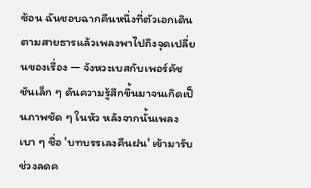ซ้อน ฉันชอบฉากคืนหนึ่งที่ตัวเอกเดินตามสายธารแล้วเพลงพาไปถึงจุดเปลี่ยนของเรื่อง — จังหวะเบสกับเพอร์คัชชันเล็ก ๆ ดันความรู้สึกขึ้นมาจนเกิดเป็นภาพชัด ๆ ในหัว หลังจากนั้นเพลงเบา ๆ ชื่อ 'บทบรรเลงคืนฝน' เข้ามารับช่วงลดค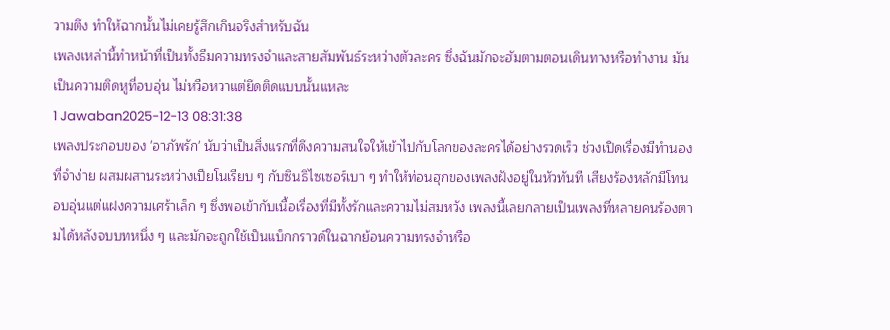วามตึง ทำให้ฉากนั้นไม่เคยรู้สึกเกินจริงสำหรับฉัน
เพลงเหล่านี้ทำหน้าที่เป็นทั้งธีมความทรงจำและสายสัมพันธ์ระหว่างตัวละคร ซึ่งฉันมักจะฮัมตามตอนเดินทางหรือทำงาน มันเป็นความติดหูที่อบอุ่น ไม่หวือหวาแต่ยึดติดแบบนั้นแหละ
1 Jawaban2025-12-13 08:31:38
เพลงประกอบของ 'อาภัพรัก' นับว่าเป็นสิ่งแรกที่ดึงความสนใจให้เข้าไปกับโลกของละครได้อย่างรวดเร็ว ช่วงเปิดเรื่องมีทำนองที่จำง่าย ผสมผสานระหว่างเปียโนเรียบ ๆ กับซินธิไซเซอร์เบา ๆ ทำให้ท่อนฮุกของเพลงฝังอยู่ในหัวทันที เสียงร้องหลักมีโทนอบอุ่นแต่แฝงความเศร้าเล็ก ๆ ซึ่งพอเข้ากับเนื้อเรื่องที่มีทั้งรักและความไม่สมหวัง เพลงนี้เลยกลายเป็นเพลงที่หลายคนร้องตามได้หลังจบบทหนึ่ง ๆ และมักจะถูกใช้เป็นแบ็กกราวด์ในฉากย้อนความทรงจำหรือ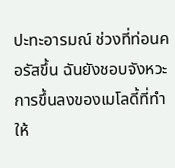ปะทะอารมณ์ ช่วงที่ท่อนคอรัสขึ้น ฉันยังชอบจังหวะการขึ้นลงของเมโลดี้ที่ทำให้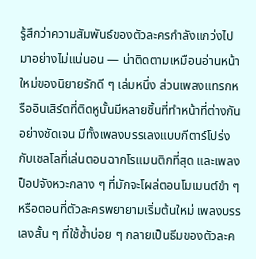รู้สึกว่าความสัมพันธ์ของตัวละครกำลังแกว่งไปมาอย่างไม่แน่นอน — น่าติดตามเหมือนอ่านหน้าใหม่ของนิยายรักดี ๆ เล่มหนึ่ง ส่วนเพลงแทรกหรืออินเสิร์ตที่ติดหูนั้นมีหลายชิ้นที่ทำหน้าที่ต่างกันอย่างชัดเจน มีทั้งเพลงบรรเลงแบบกีตาร์โปร่งกับเชลโลที่เล่นตอนฉากโรแมนติกที่สุด และเพลงป็อปจังหวะกลาง ๆ ที่มักจะโผล่ตอนโมเมนต์ขำ ๆ หรือตอนที่ตัวละครพยายามเริ่มต้นใหม่ เพลงบรรเลงสั้น ๆ ที่ใช้ซ้ำบ่อย ๆ กลายเป็นธีมของตัวละค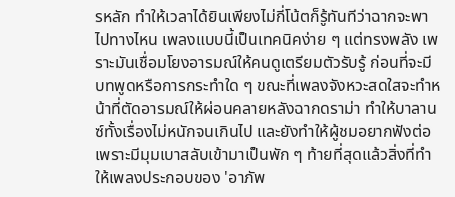รหลัก ทำให้เวลาได้ยินเพียงไม่กี่โน้ตก็รู้ทันทีว่าฉากจะพาไปทางไหน เพลงแบบนี้เป็นเทคนิคง่าย ๆ แต่ทรงพลัง เพราะมันเชื่อมโยงอารมณ์ให้คนดูเตรียมตัวรับรู้ ก่อนที่จะมีบทพูดหรือการกระทำใด ๆ ขณะที่เพลงจังหวะสดใสจะทำหน้าที่ตัดอารมณ์ให้ผ่อนคลายหลังฉากดราม่า ทำให้บาลานซ์ทั้งเรื่องไม่หนักจนเกินไป และยังทำให้ผู้ชมอยากฟังต่อเพราะมีมุมเบาสลับเข้ามาเป็นพัก ๆ ท้ายที่สุดแล้วสิ่งที่ทำให้เพลงประกอบของ 'อาภัพ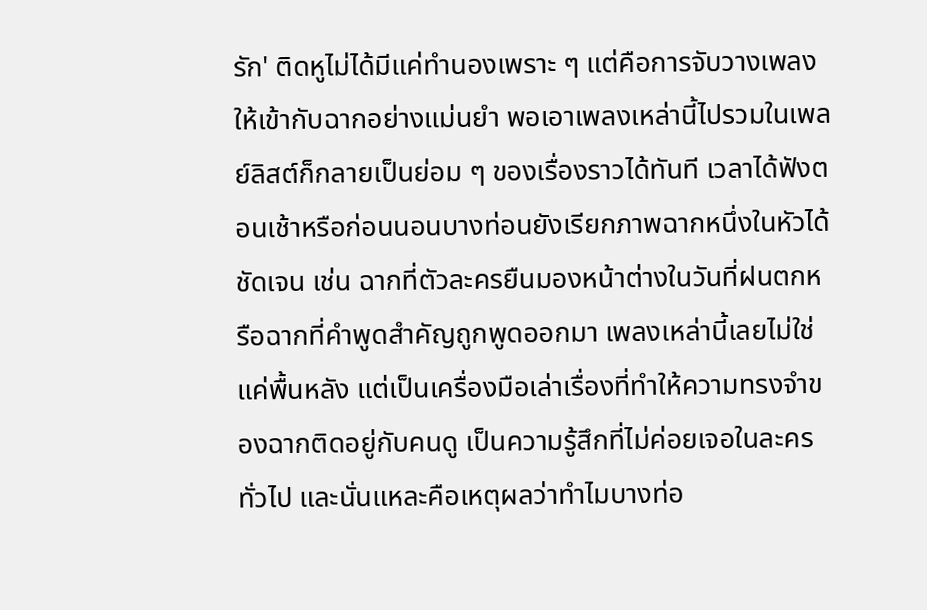รัก' ติดหูไม่ได้มีแค่ทำนองเพราะ ๆ แต่คือการจับวางเพลงให้เข้ากับฉากอย่างแม่นยำ พอเอาเพลงเหล่านี้ไปรวมในเพลย์ลิสต์ก็กลายเป็นย่อม ๆ ของเรื่องราวได้ทันที เวลาได้ฟังตอนเช้าหรือก่อนนอนบางท่อนยังเรียกภาพฉากหนึ่งในหัวได้ชัดเจน เช่น ฉากที่ตัวละครยืนมองหน้าต่างในวันที่ฝนตกหรือฉากที่คำพูดสำคัญถูกพูดออกมา เพลงเหล่านี้เลยไม่ใช่แค่พื้นหลัง แต่เป็นเครื่องมือเล่าเรื่องที่ทำให้ความทรงจำของฉากติดอยู่กับคนดู เป็นความรู้สึกที่ไม่ค่อยเจอในละครทั่วไป และนั่นแหละคือเหตุผลว่าทำไมบางท่อ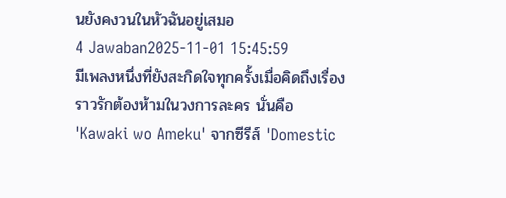นยังคงวนในหัวฉันอยู่เสมอ
4 Jawaban2025-11-01 15:45:59
มีเพลงหนึ่งที่ยังสะกิดใจทุกครั้งเมื่อคิดถึงเรื่องราวรักต้องห้ามในวงการละคร นั่นคือ 'Kawaki wo Ameku' จากซีรีส์ 'Domestic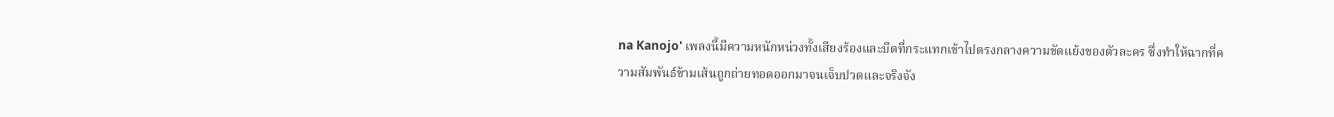na Kanojo' เพลงนี้มีความหนักหน่วงทั้งเสียงร้องและบีตที่กระแทกเข้าไปตรงกลางความขัดแย้งของตัวละคร ซึ่งทำให้ฉากที่ความสัมพันธ์ข้ามเส้นถูกถ่ายทอดออกมาจนเจ็บปวดและจริงจัง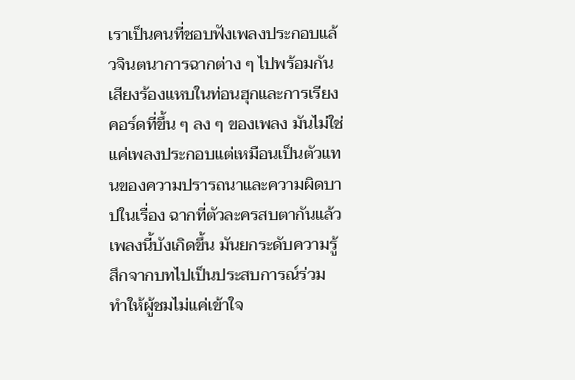เราเป็นคนที่ชอบฟังเพลงประกอบแล้วจินตนาการฉากต่าง ๆ ไปพร้อมกัน เสียงร้องแหบในท่อนฮุกและการเรียงคอร์ดที่ขึ้น ๆ ลง ๆ ของเพลง มันไม่ใช่แค่เพลงประกอบแต่เหมือนเป็นตัวแทนของความปรารถนาและความผิดบาปในเรื่อง ฉากที่ตัวละครสบตากันแล้วเพลงนี้บังเกิดขึ้น มันยกระดับความรู้สึกจากบทไปเป็นประสบการณ์ร่วม ทำให้ผู้ชมไม่แค่เข้าใจ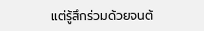แต่รู้สึกร่วมด้วยจนต้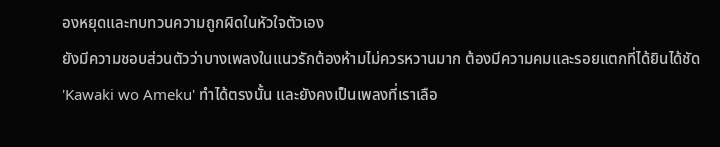องหยุดและทบทวนความถูกผิดในหัวใจตัวเอง
ยังมีความชอบส่วนตัวว่าบางเพลงในแนวรักต้องห้ามไม่ควรหวานมาก ต้องมีความคมและรอยแตกที่ได้ยินได้ชัด 'Kawaki wo Ameku' ทำได้ตรงนั้น และยังคงเป็นเพลงที่เราเลือ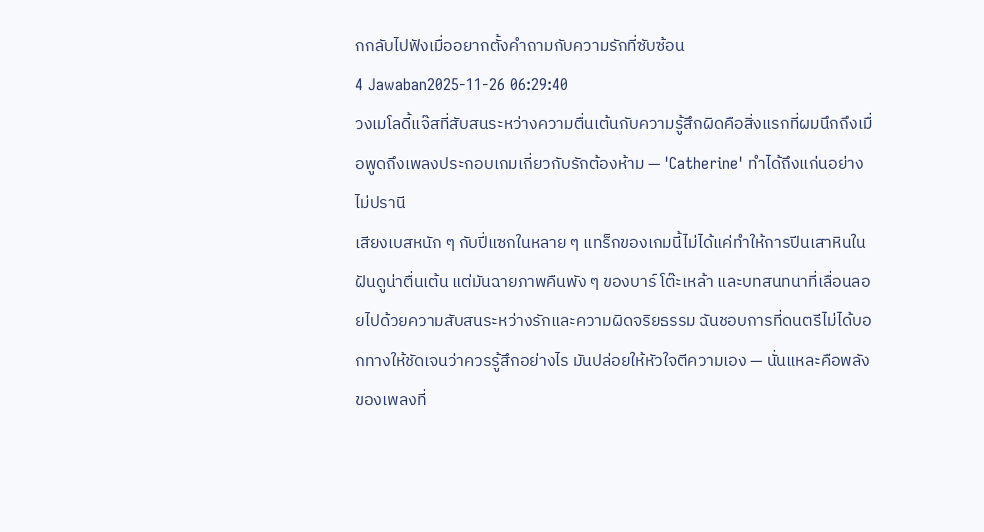กกลับไปฟังเมื่ออยากตั้งคำถามกับความรักที่ซับซ้อน
4 Jawaban2025-11-26 06:29:40
วงเมโลดี้แจ๊สที่สับสนระหว่างความตื่นเต้นกับความรู้สึกผิดคือสิ่งแรกที่ผมนึกถึงเมื่อพูดถึงเพลงประกอบเกมเกี่ยวกับรักต้องห้าม — 'Catherine' ทำได้ถึงแก่นอย่างไม่ปรานี
เสียงเบสหนัก ๆ กับปี่แซกในหลาย ๆ แทร็กของเกมนี้ไม่ได้แค่ทำให้การปีนเสาหินในฝันดูน่าตื่นเต้น แต่มันฉายภาพคืนพัง ๆ ของบาร์ โต๊ะเหล้า และบทสนทนาที่เลื่อนลอยไปด้วยความสับสนระหว่างรักและความผิดจริยธรรม ฉันชอบการที่ดนตรีไม่ได้บอกทางให้ชัดเจนว่าควรรู้สึกอย่างไร มันปล่อยให้หัวใจตีความเอง — นั่นแหละคือพลังของเพลงที่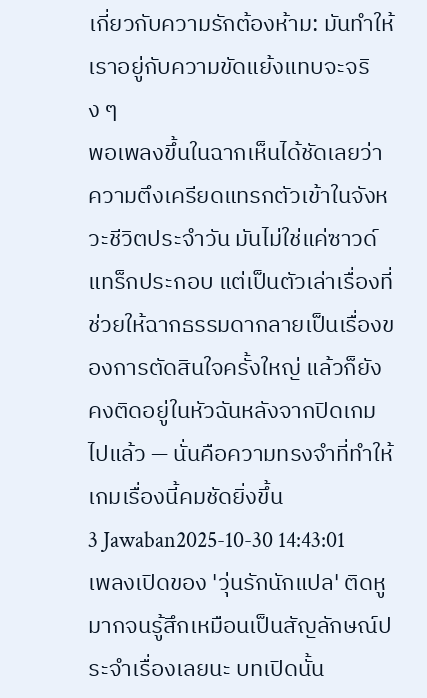เกี่ยวกับความรักต้องห้าม: มันทำให้เราอยู่กับความขัดแย้งแทบจะจริง ๆ
พอเพลงขึ้นในฉากเห็นได้ชัดเลยว่าความตึงเครียดแทรกตัวเข้าในจังหวะชีวิตประจำวัน มันไม่ใช่แค่ซาวด์แทร็กประกอบ แต่เป็นตัวเล่าเรื่องที่ช่วยให้ฉากธรรมดากลายเป็นเรื่องของการตัดสินใจครั้งใหญ่ แล้วก็ยังคงติดอยู่ในหัวฉันหลังจากปิดเกมไปแล้ว — นั่นคือความทรงจำที่ทำให้เกมเรื่องนี้คมชัดยิ่งขึ้น
3 Jawaban2025-10-30 14:43:01
เพลงเปิดของ 'วุ่นรักนักแปล' ติดหูมากจนรู้สึกเหมือนเป็นสัญลักษณ์ประจำเรื่องเลยนะ บทเปิดนั้น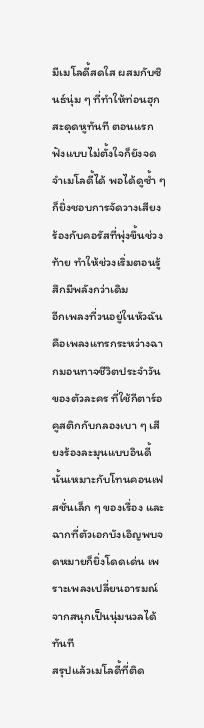มีเมโลดี้สดใส ผสมกับซินธ์นุ่ม ๆ ที่ทำให้ท่อนฮุกสะดุดหูทันที ตอนแรกฟังแบบไม่ตั้งใจก็ยังจดจำเมโลดี้ได้ พอได้ดูซ้ำ ๆ ก็ยิ่งชอบการจัดวางเสียงร้องกับคอรัสที่พุ่งขึ้นช่วงท้าย ทำให้ช่วงเริ่มตอนรู้สึกมีพลังกว่าเดิม
อีกเพลงที่วนอยู่ในหัวฉันคือเพลงแทรกระหว่างฉากมอนทาจชีวิตประจำวันของตัวละคร ที่ใช้กีตาร์อคูสติกกับกลองเบา ๆ เสียงร้องละมุนแบบอินดี้นั้นเหมาะกับโทนคอนเฟสชั่นเล็ก ๆ ของเรื่อง และฉากที่ตัวเอกบังเอิญพบจดหมายก็ยิ่งโดดเด่น เพราะเพลงเปลี่ยนอารมณ์จากสนุกเป็นนุ่มนวลได้ทันที
สรุปแล้วเมโลดี้ที่ติด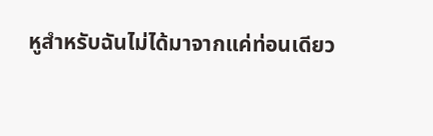หูสำหรับฉันไม่ได้มาจากแค่ท่อนเดียว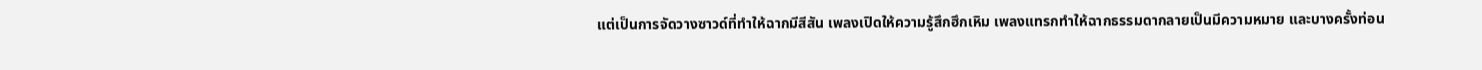แต่เป็นการจัดวางซาวด์ที่ทำให้ฉากมีสีสัน เพลงเปิดให้ความรู้สึกฮึกเหิม เพลงแทรกทำให้ฉากธรรมดากลายเป็นมีความหมาย และบางครั้งท่อน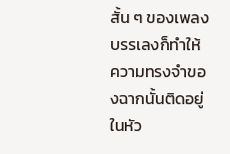สั้น ๆ ของเพลงบรรเลงก็ทำให้ความทรงจำของฉากนั้นติดอยู่ในหัว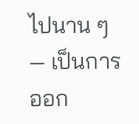ไปนาน ๆ — เป็นการออก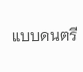แบบดนตรี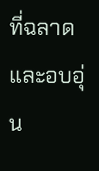ที่ฉลาดและอบอุ่น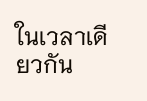ในเวลาเดียวกัน